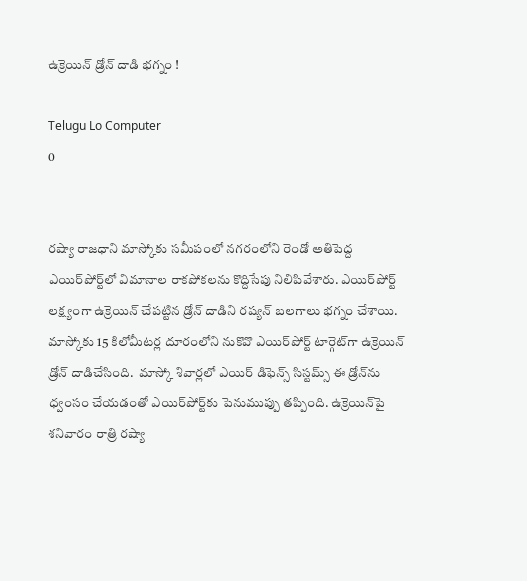ఉక్రెయిన్ డ్రోన్ దాడి భగ్నం !

Telugu Lo Computer
0


రష్యా రాజధాని మాస్కోకు సమీపంలో నగరంలోని రెండో అతిపెద్ద ఎయిర్‌పోర్ట్‌లో విమానాల రాకపోకలను కొద్దిసేపు నిలిపివేశారు. ఎయిర్‌పోర్ట్ లక్ష్యంగా ఉక్రెయిన్ చేపట్టిన డ్రోన్ దాడిని రష్యన్ బలగాలు భగ్నం చేశాయి. మాస్కోకు 15 కిలోమీటర్ల దూరంలోని నుకొవొ ఎయిర్‌పోర్ట్ టార్గెట్‌గా ఉక్రెయిన్ డ్రోన్ దాడిచేసింది.  మాస్కో శివార్లలో ఎయిర్ డిఫెన్స్ సిస్టమ్స్ ఈ డ్రోన్‌ను ధ్వంసం చేయడంతో ఎయిర్‌పోర్ట్‌కు పెనుముప్పు తప్పింది. ఉక్రెయిన్‌పై శనివారం రాత్రి రష్యా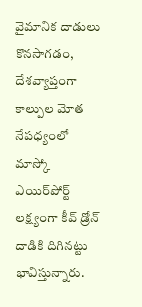వైమానిక దాడులు కొనసాగడం, దేశవ్యాప్తంగా కాల్పుల మోత నేపధ్యంలో మాస్కో ఎయిర్‌పోర్ట్ లక్ష్యంగా కీవ్ డ్రోన్ దాడికి దిగినట్టు భావిస్తున్నారు.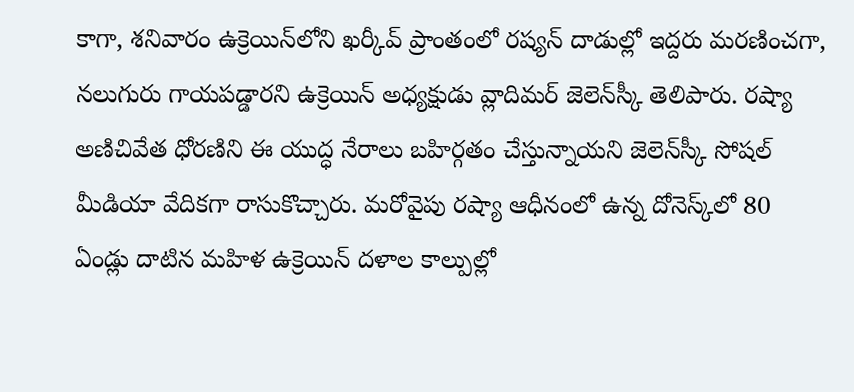కాగా, శనివారం ఉక్రెయిన్‌లోని ఖర్కీవ్ ప్రాంతంలో రష్యన్ దాడుల్లో ఇద్దరు మరణించగా, నలుగురు గాయపడ్డారని ఉక్రెయిన్ అధ్యక్షుడు వ్లాదిమర్ జెలెన్‌స్కీ తెలిపారు. రష్యా అణిచివేత ధోరణిని ఈ యుద్ధ నేరాలు బహిర్గతం చేస్తున్నాయని జెలెన్‌స్కీ సోషల్ మీడియా వేదికగా రాసుకొచ్చారు. మరోవైపు రష్యా ఆధీనంలో ఉన్న దోనెస్క్‌లో 80 ఏండ్లు దాటిన మహిళ ఉక్రెయిన్ దళాల కాల్పుల్లో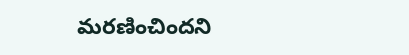మరణించిందని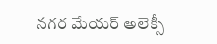నగర మేయర్ అలెక్సీ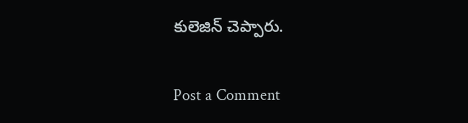కులెజిన్ చెప్పారు.

Post a Comment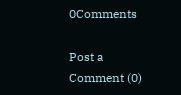0Comments

Post a Comment (0)